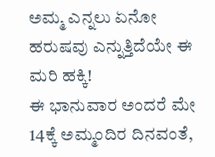ಅಮ್ಮ ಎನ್ನಲು ಏನೋ ಹರುಷವು ಎನ್ನುತ್ತಿದೆಯೇ ಈ ಮರಿ ಹಕ್ಕಿ!
ಈ ಭಾನುವಾರ ಅಂದರೆ ಮೇ 14ಕ್ಕೆ ಅಮ್ಮಂದಿರ ದಿನವಂತೆ,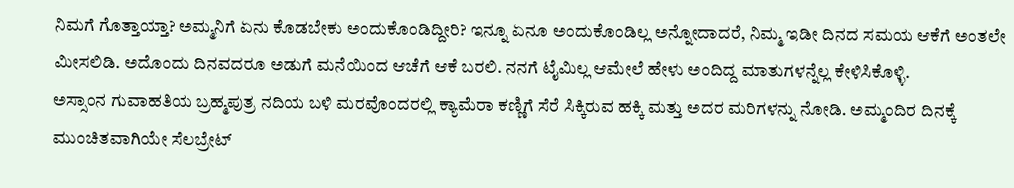ನಿಮಗೆ ಗೊತ್ತಾಯ್ತಾ? ಅಮ್ಮನಿಗೆ ಏನು ಕೊಡಬೇಕು ಅಂದುಕೊಂಡಿದ್ದೀರಿ? ಇನ್ನೂ ಏನೂ ಅಂದುಕೊಂಡಿಲ್ಲ ಅನ್ನೋದಾದರೆ, ನಿಮ್ಮ ಇಡೀ ದಿನದ ಸಮಯ ಆಕೆಗೆ ಅಂತಲೇ ಮೀಸಲಿಡಿ. ಅದೊಂದು ದಿನವದರೂ ಅಡುಗೆ ಮನೆಯಿಂದ ಆಚೆಗೆ ಆಕೆ ಬರಲಿ. ನನಗೆ ಟೈಮಿಲ್ಲ ಆಮೇಲೆ ಹೇಳು ಅಂದಿದ್ದ ಮಾತುಗಳನ್ನೆಲ್ಲ ಕೇಳಿಸಿಕೊಳ್ಳಿ.
ಅಸ್ಸಾಂನ ಗುವಾಹತಿಯ ಬ್ರಹ್ಮಪುತ್ರ ನದಿಯ ಬಳಿ ಮರವೊಂದರಲ್ಲಿ ಕ್ಯಾಮೆರಾ ಕಣ್ಣಿಗೆ ಸೆರೆ ಸಿಕ್ಕಿರುವ ಹಕ್ಕಿ ಮತ್ತು ಅದರ ಮರಿಗಳನ್ನು ನೋಡಿ. ಅಮ್ಮಂದಿರ ದಿನಕ್ಕೆ ಮುಂಚಿತವಾಗಿಯೇ ಸೆಲಬ್ರೇಟ್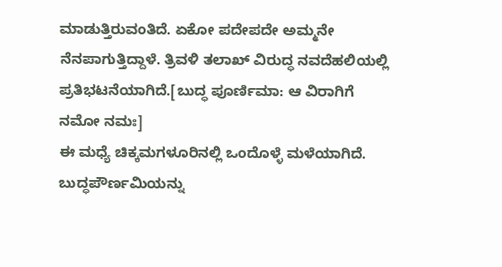ಮಾಡುತ್ತಿರುವಂತಿದೆ. ಏಕೋ ಪದೇಪದೇ ಅಮ್ಮನೇ ನೆನಪಾಗುತ್ತಿದ್ದಾಳೆ. ತ್ರಿವಳಿ ತಲಾಖ್ ವಿರುದ್ಧ ನವದೆಹಲಿಯಲ್ಲಿ ಪ್ರತಿಭಟನೆಯಾಗಿದೆ.[ಬುದ್ಧ ಪೂರ್ಣಿಮಾ: ಆ ವಿರಾಗಿಗೆ ನಮೋ ನಮಃ]
ಈ ಮಧ್ಯೆ ಚಿಕ್ಕಮಗಳೂರಿನಲ್ಲಿ ಒಂದೊಳ್ಳೆ ಮಳೆಯಾಗಿದೆ. ಬುದ್ಧಪೌರ್ಣಮಿಯನ್ನು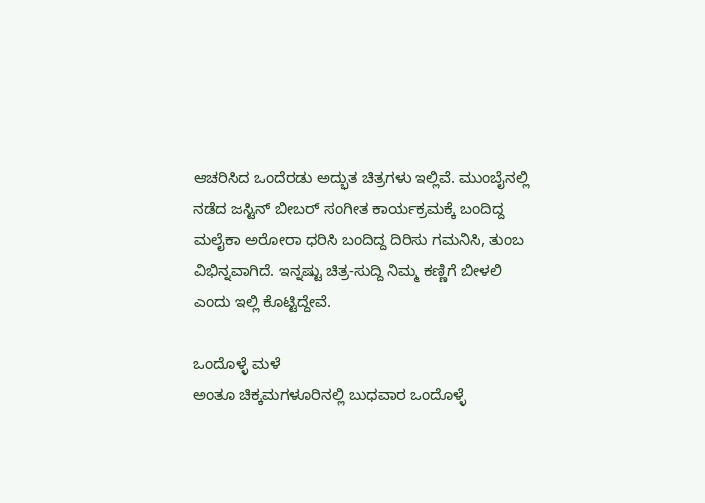ಆಚರಿಸಿದ ಒಂದೆರಡು ಅದ್ಭುತ ಚಿತ್ರಗಳು ಇಲ್ಲಿವೆ. ಮುಂಬೈನಲ್ಲಿ ನಡೆದ ಜಸ್ಟಿನ್ ಬೀಬರ್ ಸಂಗೀತ ಕಾರ್ಯಕ್ರಮಕ್ಕೆ ಬಂದಿದ್ದ ಮಲೈಕಾ ಅರೋರಾ ಧರಿಸಿ ಬಂದಿದ್ದ ದಿರಿಸು ಗಮನಿಸಿ, ತುಂಬ ವಿಭಿನ್ನವಾಗಿದೆ. ಇನ್ನಷ್ಟು ಚಿತ್ರ-ಸುದ್ದಿ ನಿಮ್ಮ ಕಣ್ಣಿಗೆ ಬೀಳಲಿ ಎಂದು ಇಲ್ಲಿ ಕೊಟ್ಟಿದ್ದೇವೆ.

ಒಂದೊಳ್ಳೆ ಮಳೆ
ಅಂತೂ ಚಿಕ್ಕಮಗಳೂರಿನಲ್ಲಿ ಬುಧವಾರ ಒಂದೊಳ್ಳೆ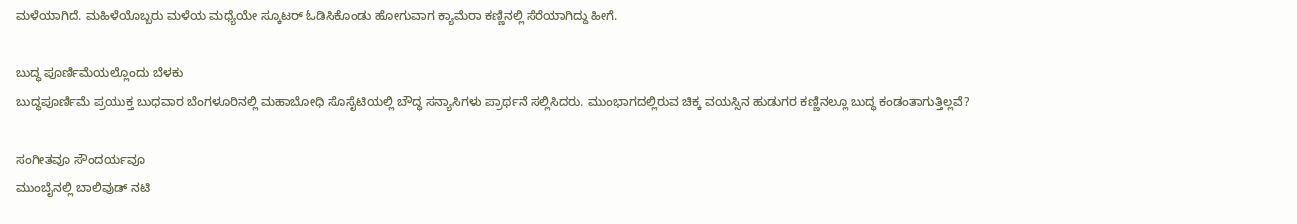ಮಳೆಯಾಗಿದೆ. ಮಹಿಳೆಯೊಬ್ಬರು ಮಳೆಯ ಮಧ್ಯೆಯೇ ಸ್ಕೂಟರ್ ಓಡಿಸಿಕೊಂಡು ಹೋಗುವಾಗ ಕ್ಯಾಮೆರಾ ಕಣ್ಣಿನಲ್ಲಿ ಸೆರೆಯಾಗಿದ್ದು ಹೀಗೆ.

ಬುದ್ಧ ಪೂರ್ಣಿಮೆಯಲ್ಲೊಂದು ಬೆಳಕು
ಬುದ್ಧಪೂರ್ಣಿಮೆ ಪ್ರಯುಕ್ತ ಬುಧವಾರ ಬೆಂಗಳೂರಿನಲ್ಲಿ ಮಹಾಬೋಧಿ ಸೊಸೈಟಿಯಲ್ಲಿ ಬೌದ್ಧ ಸನ್ಯಾಸಿಗಳು ಪ್ರಾರ್ಥನೆ ಸಲ್ಲಿಸಿದರು. ಮುಂಭಾಗದಲ್ಲಿರುವ ಚಿಕ್ಕ ವಯಸ್ಸಿನ ಹುಡುಗರ ಕಣ್ಣಿನಲ್ಲೂ ಬುದ್ಧ ಕಂಡಂತಾಗುತ್ತಿಲ್ಲವೆ?

ಸಂಗೀತವೂ ಸೌಂದರ್ಯವೂ
ಮುಂಬೈನಲ್ಲಿ ಬಾಲಿವುಡ್ ನಟಿ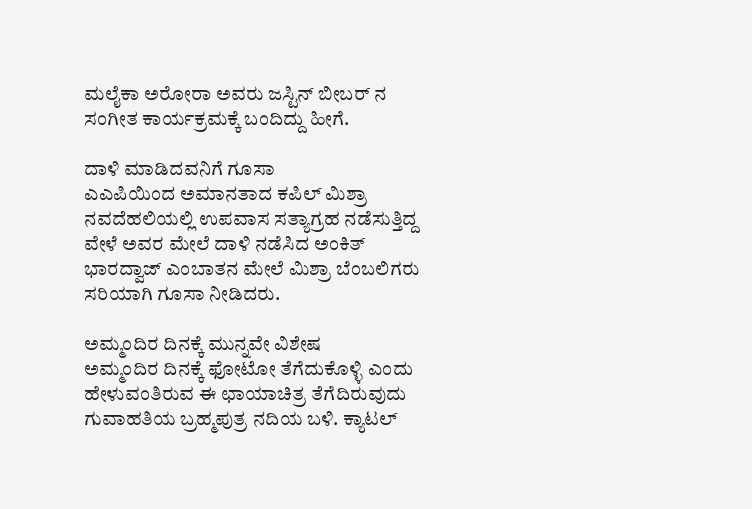ಮಲೈಕಾ ಅರೋರಾ ಅವರು ಜಸ್ಟಿನ್ ಬೀಬರ್ ನ ಸಂಗೀತ ಕಾರ್ಯಕ್ರಮಕ್ಕೆ ಬಂದಿದ್ದು ಹೀಗೆ.

ದಾಳಿ ಮಾಡಿದವನಿಗೆ ಗೂಸಾ
ಎಎಪಿಯಿಂದ ಅಮಾನತಾದ ಕಪಿಲ್ ಮಿಶ್ರಾ ನವದೆಹಲಿಯಲ್ಲಿ ಉಪವಾಸ ಸತ್ಯಾಗ್ರಹ ನಡೆಸುತ್ತಿದ್ದ ವೇಳೆ ಅವರ ಮೇಲೆ ದಾಳಿ ನಡೆಸಿದ ಅಂಕಿತ್ ಭಾರದ್ವಾಜ್ ಎಂಬಾತನ ಮೇಲೆ ಮಿಶ್ರಾ ಬೆಂಬಲಿಗರು ಸರಿಯಾಗಿ ಗೂಸಾ ನೀಡಿದರು.

ಅಮ್ಮಂದಿರ ದಿನಕ್ಕೆ ಮುನ್ನವೇ ವಿಶೇಷ
ಅಮ್ಮಂದಿರ ದಿನಕ್ಕೆ ಫೋಟೋ ತೆಗೆದುಕೊಳ್ಳಿ ಎಂದು ಹೇಳುವಂತಿರುವ ಈ ಛಾಯಾಚಿತ್ರ ತೆಗೆದಿರುವುದು ಗುವಾಹತಿಯ ಬ್ರಹ್ಮಪುತ್ರ ನದಿಯ ಬಳಿ. ಕ್ಯಾಟಲ್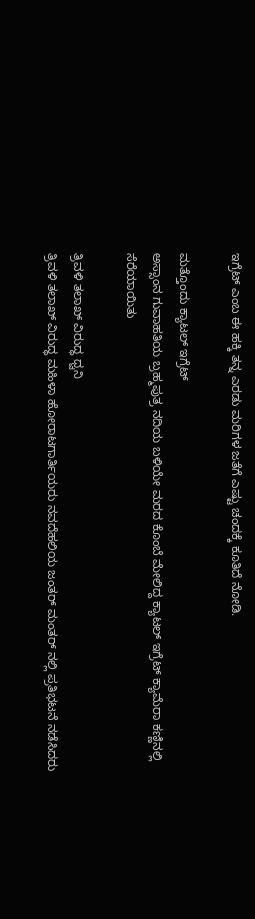ಇಗ್ರೆಟ್ ಎಂಬ ಈ ಹಕ್ಕಿ ತನ್ನ ಎರಡು ಮರಿಗಳ ಜತೆಗೆ ಎಷ್ಟು ಚಂದಕ್ಕೆ ಕೂತಿದೆ ನೋಡಿ.

ಮತ್ತೊಂದು ಕ್ಯಾಟಲ್ ಇಗ್ರೆಟ್
ಅಸ್ಸಾಂನ ಗುವಾಹತಿಯ ಬ್ರಹ್ಮಪುತ್ರ ನದಿಯ ಬಳಿಯೇ ಮರದ ಕೊಂಬೆ ಮೇಲಿದ್ದ ಕ್ಯಾಟಲ್ ಇಗ್ರೆಟ್ ಕ್ಯಾಮೆರಾ ಕಣ್ಣಿನಲ್ಲಿ ಸೆರೆಯಾಯಿತು

ತ್ರಿವಳಿ ತಲಾಖ್ ವಿರುದ್ಧ ಧ್ವನಿ
ತ್ರಿವಳಿ ತಲಾಖ್ ವಿರುದ್ಧ ಮಹಿಳಾ ಹೋರಾಟಗಾರ್ತಿಯರು ನವದೆಹಲಿಯ ಜಂತರ್ ಮಂತರ್ ನಲ್ಲಿ ಪ್ರತಿಭಟನೆ ನಡೆಸಿದರು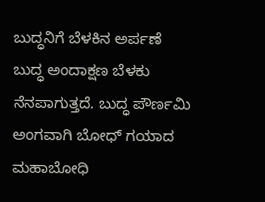ಬುದ್ಧನಿಗೆ ಬೆಳಕಿನ ಅರ್ಪಣೆ
ಬುದ್ಧ ಅಂದಾಕ್ಷಣ ಬೆಳಕು ನೆನಪಾಗುತ್ತದೆ. ಬುದ್ಧ ಪೌರ್ಣಮಿ ಅಂಗವಾಗಿ ಬೋಧ್ ಗಯಾದ ಮಹಾಬೋಧಿ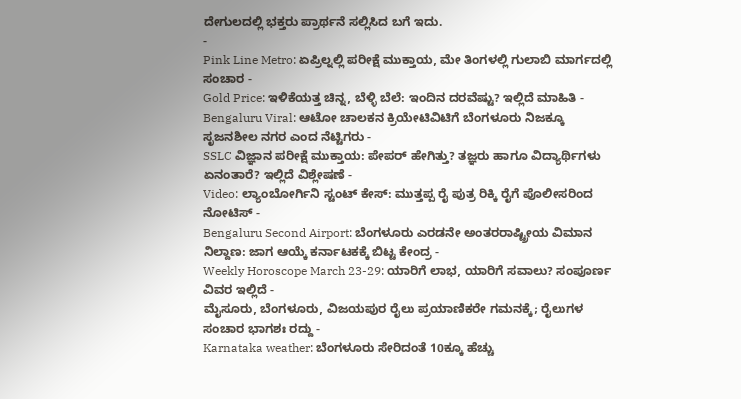ದೇಗುಲದಲ್ಲಿ ಭಕ್ತರು ಪ್ರಾರ್ಥನೆ ಸಲ್ಲಿಸಿದ ಬಗೆ ಇದು.
-
Pink Line Metro: ಏಪ್ರಿಲ್ನಲ್ಲಿ ಪರೀಕ್ಷೆ ಮುಕ್ತಾಯ, ಮೇ ತಿಂಗಳಲ್ಲಿ ಗುಲಾಬಿ ಮಾರ್ಗದಲ್ಲಿ ಸಂಚಾರ -
Gold Price: ಇಳಿಕೆಯತ್ತ ಚಿನ್ನ, ಬೆಳ್ಳಿ ಬೆಲೆ: ಇಂದಿನ ದರವೆಷ್ಟು? ಇಲ್ಲಿದೆ ಮಾಹಿತಿ -
Bengaluru Viral: ಆಟೋ ಚಾಲಕನ ಕ್ರಿಯೇಟಿವಿಟಿಗೆ ಬೆಂಗಳೂರು ನಿಜಕ್ಕೂ ಸೃಜನಶೀಲ ನಗರ ಎಂದ ನೆಟ್ಟಿಗರು -
SSLC ವಿಜ್ಞಾನ ಪರೀಕ್ಷೆ ಮುಕ್ತಾಯ: ಪೇಪರ್ ಹೇಗಿತ್ತು? ತಜ್ಞರು ಹಾಗೂ ವಿದ್ಯಾರ್ಥಿಗಳು ಏನಂತಾರೆ? ಇಲ್ಲಿದೆ ವಿಶ್ಲೇಷಣೆ -
Video: ಲ್ಯಾಂಬೋರ್ಗಿನಿ ಸ್ಟಂಟ್ ಕೇಸ್: ಮುತ್ತಪ್ಪ ರೈ ಪುತ್ರ ರಿಕ್ಕಿ ರೈಗೆ ಪೊಲೀಸರಿಂದ ನೋಟಿಸ್ -
Bengaluru Second Airport: ಬೆಂಗಳೂರು ಎರಡನೇ ಅಂತರರಾಷ್ಟ್ರೀಯ ವಿಮಾನ ನಿಲ್ದಾಣ: ಜಾಗ ಆಯ್ಕೆ ಕರ್ನಾಟಕಕ್ಕೆ ಬಿಟ್ಟ ಕೇಂದ್ರ -
Weekly Horoscope March 23-29: ಯಾರಿಗೆ ಲಾಭ, ಯಾರಿಗೆ ಸವಾಲು? ಸಂಪೂರ್ಣ ವಿವರ ಇಲ್ಲಿದೆ -
ಮೈಸೂರು, ಬೆಂಗಳೂರು, ವಿಜಯಪುರ ರೈಲು ಪ್ರಯಾಣಿಕರೇ ಗಮನಕ್ಕೆ; ರೈಲುಗಳ ಸಂಚಾರ ಭಾಗಶಃ ರದ್ದು -
Karnataka weather: ಬೆಂಗಳೂರು ಸೇರಿದಂತೆ 10ಕ್ಕೂ ಹೆಚ್ಚು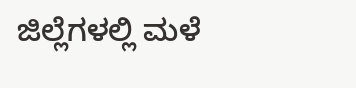ಜಿಲ್ಲೆಗಳಲ್ಲಿ ಮಳೆ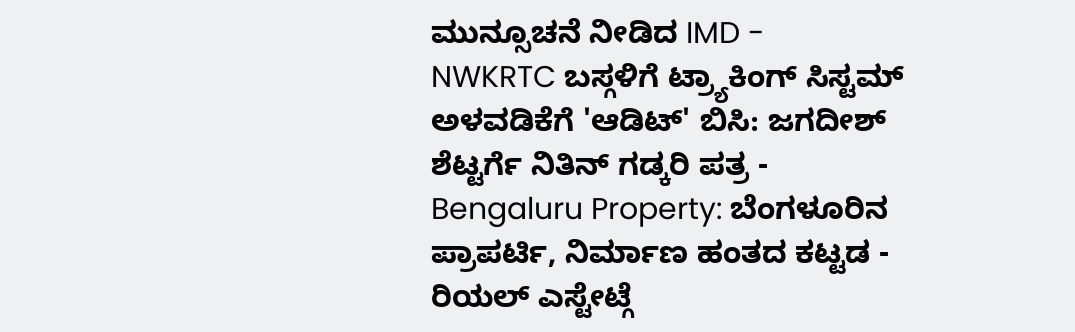ಮುನ್ಸೂಚನೆ ನೀಡಿದ IMD -
NWKRTC ಬಸ್ಗಳಿಗೆ ಟ್ರ್ಯಾಕಿಂಗ್ ಸಿಸ್ಟಮ್ ಅಳವಡಿಕೆಗೆ 'ಆಡಿಟ್' ಬಿಸಿ: ಜಗದೀಶ್ ಶೆಟ್ಟರ್ಗೆ ನಿತಿನ್ ಗಡ್ಕರಿ ಪತ್ರ -
Bengaluru Property: ಬೆಂಗಳೂರಿನ ಪ್ರಾಪರ್ಟಿ, ನಿರ್ಮಾಣ ಹಂತದ ಕಟ್ಟಡ - ರಿಯಲ್ ಎಸ್ಟೇಟ್ಗೆ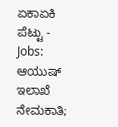ಏಕಾಏಕಿ ಪೆಟ್ಟು -
Jobs: ಆಯುಷ್ ಇಲಾಖೆ ನೇಮಕಾತಿ;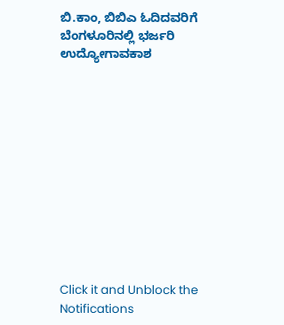ಬಿ.ಕಾಂ, ಬಿಬಿಎ ಓದಿದವರಿಗೆ ಬೆಂಗಳೂರಿನಲ್ಲಿ ಭರ್ಜರಿ ಉದ್ಯೋಗಾವಕಾಶ












Click it and Unblock the Notifications